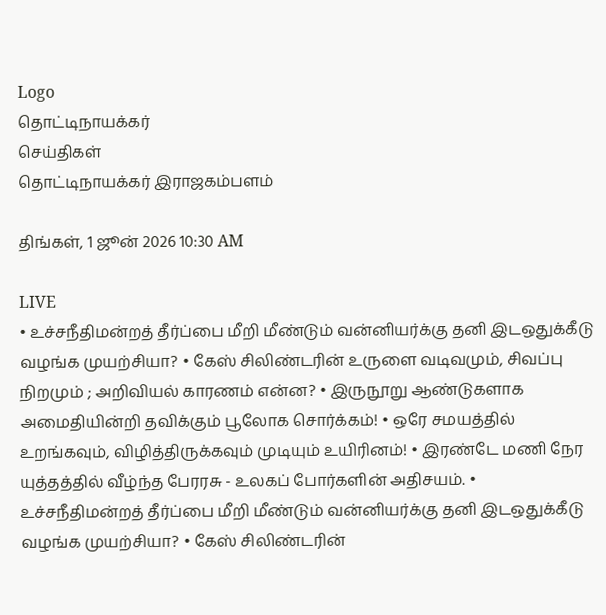Logo
தொட்டிநாயக்கர்
செய்திகள்
தொட்டிநாயக்கர் இராஜகம்பளம்

திங்கள், 1 ஜூன் 2026 10:30 AM

LIVE
• உச்சநீதிமன்றத் தீர்ப்பை மீறி மீண்டும் வன்னியர்க்கு தனி இடஒதுக்கீடு வழங்க முயற்சியா? • கேஸ் சிலிண்டரின் உருளை வடிவமும், சிவப்பு நிறமும் ; அறிவியல் காரணம் என்ன? • இருநூறு ஆண்டுகளாக அமைதியின்றி தவிக்கும் பூலோக சொர்க்கம்! • ஒரே சமயத்தில் உறங்கவும், விழித்திருக்கவும் முடியும் உயிரினம்! • இரண்டே மணி நேர யுத்தத்தில் வீழ்ந்த பேரரசு - உலகப் போர்களின் அதிசயம். • உச்சநீதிமன்றத் தீர்ப்பை மீறி மீண்டும் வன்னியர்க்கு தனி இடஒதுக்கீடு வழங்க முயற்சியா? • கேஸ் சிலிண்டரின்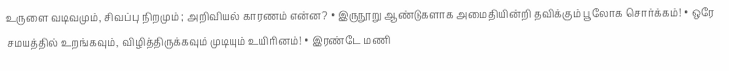உருளை வடிவமும், சிவப்பு நிறமும் ; அறிவியல் காரணம் என்ன? • இருநூறு ஆண்டுகளாக அமைதியின்றி தவிக்கும் பூலோக சொர்க்கம்! • ஒரே சமயத்தில் உறங்கவும், விழித்திருக்கவும் முடியும் உயிரினம்! • இரண்டே மணி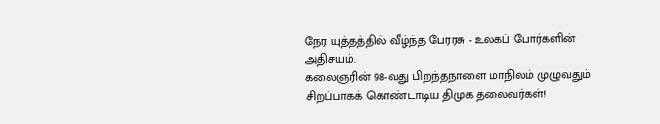நேர யுத்தத்தில் வீழ்ந்த பேரரசு - உலகப் போர்களின் அதிசயம்.
கலைஞரின் 98-வது பிறந்தநாளை மாநிலம் முழுவதும் சிறப்பாகக் கொண்டாடிய திமுக தலைவர்கள்!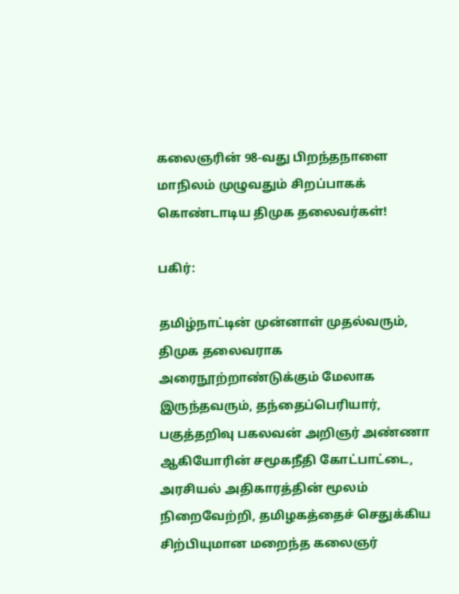கலைஞரின் 98-வது பிறந்தநாளை மாநிலம் முழுவதும் சிறப்பாகக் கொண்டாடிய திமுக தலைவர்கள்!

பகிர்:

தமிழ்நாட்டின் முன்னாள் முதல்வரும், திமுக தலைவராக அரைநூற்றாண்டுக்கும் மேலாக இருந்தவரும், தந்தைப்பெரியார், பகுத்தறிவு பகலவன் அறிஞர் அண்ணா ஆகியோரின் சமூகநீதி கோட்பாட்டை, அரசியல் அதிகாரத்தின் மூலம் நிறைவேற்றி, தமிழகத்தைச் செதுக்கிய சிற்பியுமான மறைந்த கலைஞர்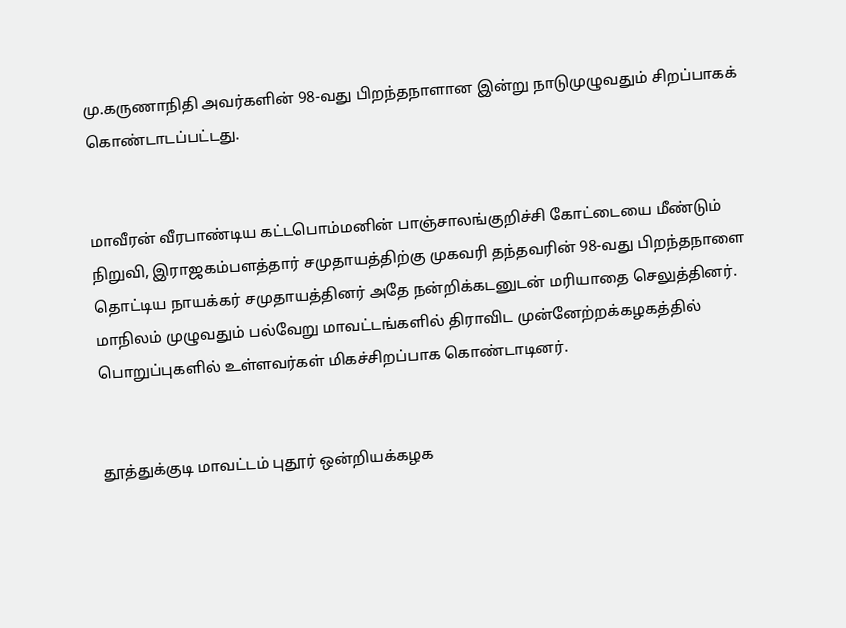மு.கருணாநிதி அவர்களின் 98-வது பிறந்தநாளான இன்று நாடுமுழுவதும் சிறப்பாகக் கொண்டாடப்பட்டது.


மாவீரன் வீரபாண்டிய கட்டபொம்மனின் பாஞ்சாலங்குறிச்சி கோட்டையை மீண்டும் நிறுவி, இராஜகம்பளத்தார் சமுதாயத்திற்கு முகவரி தந்தவரின் 98-வது பிறந்தநாளை தொட்டிய நாயக்கர் சமுதாயத்தினர் அதே நன்றிக்கடனுடன் மரியாதை செலுத்தினர். மாநிலம் முழுவதும் பல்வேறு மாவட்டங்களில் திராவிட முன்னேற்றக்கழகத்தில் பொறுப்புகளில் உள்ளவர்கள் மிகச்சிறப்பாக கொண்டாடினர்.


தூத்துக்குடி மாவட்டம் புதூர் ஒன்றியக்கழக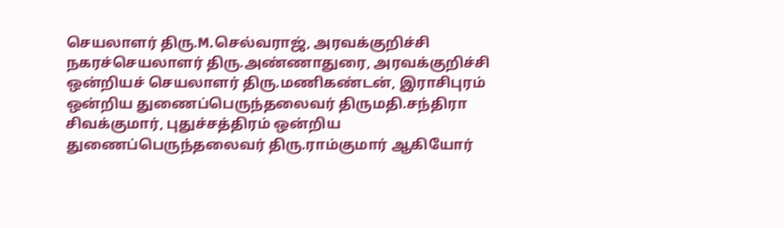செயலாளர் திரு.M.செல்வராஜ், அரவக்குறிச்சி நகரச்செயலாளர் திரு.அண்ணாதுரை, அரவக்குறிச்சி ஒன்றியச் செயலாளர் திரு.மணிகண்டன், இராசிபுரம் ஒன்றிய துணைப்பெருந்தலைவர் திருமதி.சந்திரா சிவக்குமார், புதுச்சத்திரம் ஒன்றிய துணைப்பெருந்தலைவர் திரு.ராம்குமார் ஆகியோர்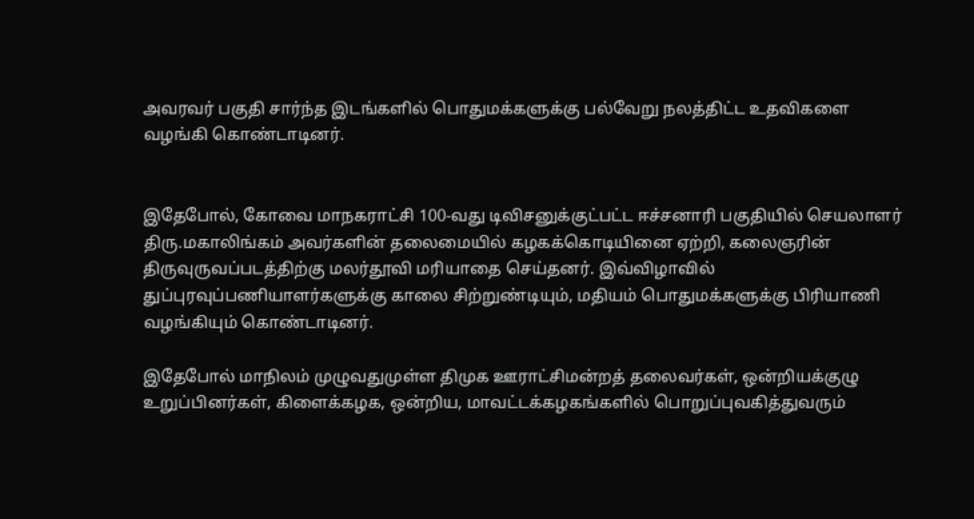அவரவர் பகுதி சார்ந்த இடங்களில் பொதுமக்களுக்கு பல்வேறு நலத்திட்ட உதவிகளை வழங்கி கொண்டாடினர்.


இதேபோல், கோவை மாநகராட்சி 100-வது டிவிசனுக்குட்பட்ட ஈச்சனாரி பகுதியில் செயலாளர் திரு.மகாலிங்கம் அவர்களின் தலைமையில் கழகக்கொடியினை ஏற்றி, கலைஞரின் திருவுருவப்படத்திற்கு மலர்தூவி மரியாதை செய்தனர். இவ்விழாவில் துப்புரவுப்பணியாளர்களுக்கு காலை சிற்றுண்டியும், மதியம் பொதுமக்களுக்கு பிரியாணி வழங்கியும் கொண்டாடினர்.

இதேபோல் மாநிலம் முழுவதுமுள்ள திமுக ஊராட்சிமன்றத் தலைவர்கள், ஒன்றியக்குழு உறுப்பினர்கள், கிளைக்கழக, ஒன்றிய, மாவட்டக்கழகங்களில் பொறுப்புவகித்துவரும்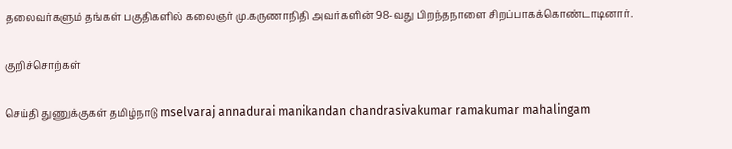தலைவர்களும் தங்கள் பகுதிகளில் கலைஞர் மு.கருணாநிதி அவர்களின் 98-வது பிறந்தநாளை சிறப்பாகக்கொண்டாடினார்.

குறிச்சொற்கள்

செய்தி துணுக்குகள் தமிழ்நாடு mselvaraj annadurai manikandan chandrasivakumar ramakumar mahalingam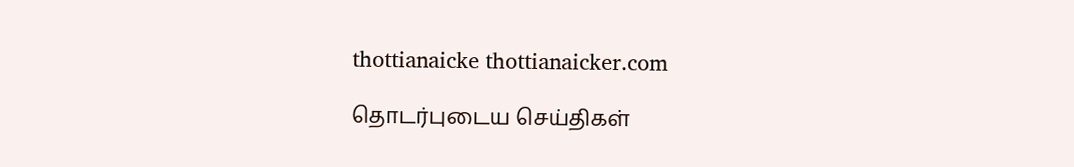thottianaicke thottianaicker.com

தொடர்புடைய செய்திகள்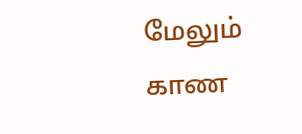மேலும் காண